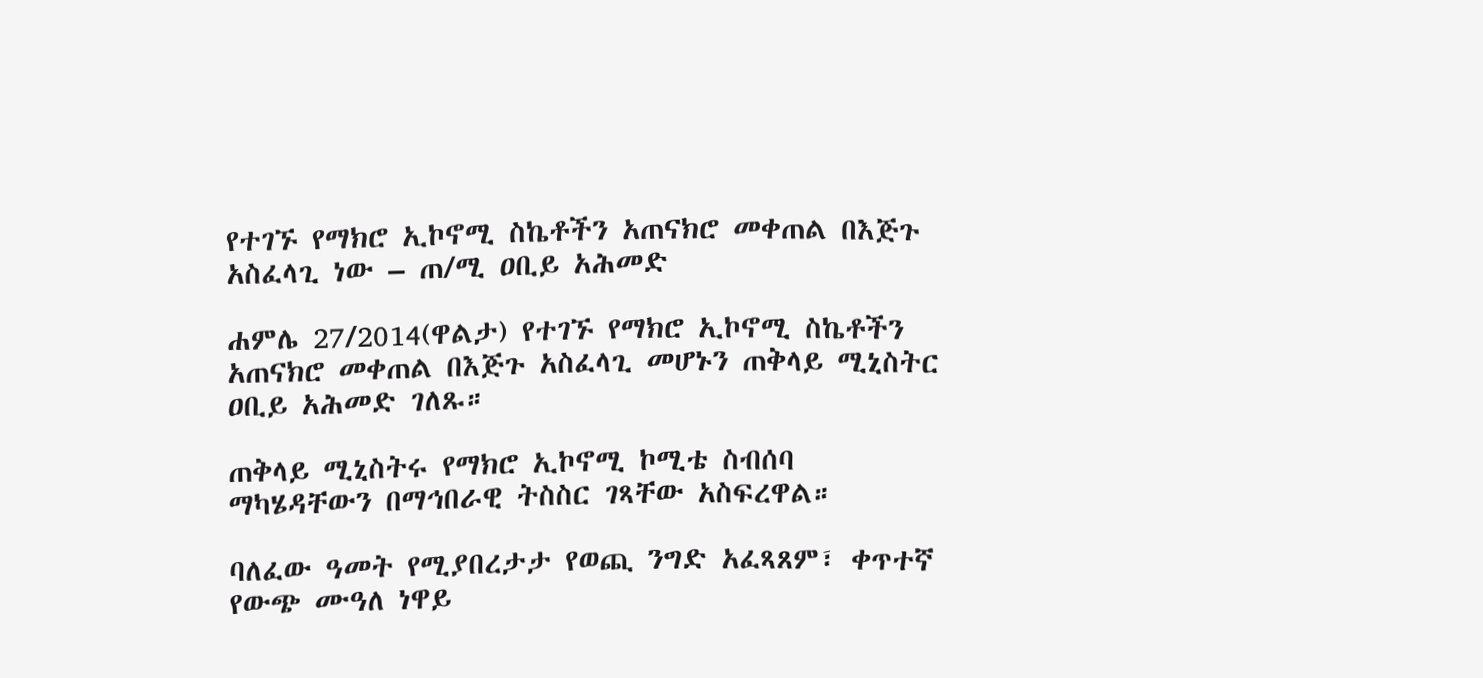የተገኙ የማክሮ ኢኮኖሚ ስኬቶችን አጠናክሮ መቀጠል በእጅጉ አስፈላጊ ነው – ጠ/ሚ ዐቢይ አሕመድ

ሐምሌ 27/2014(ዋልታ) የተገኙ የማክሮ ኢኮኖሚ ስኬቶችን አጠናክሮ መቀጠል በእጅጉ አስፈላጊ መሆኑን ጠቅላይ ሚኒስትር ዐቢይ አሕመድ ገለጹ።

ጠቅላይ ሚኒስትሩ የማክሮ ኢኮኖሚ ኮሚቴ ስብሰባ ማካሄዳቸውን በማኅበራዊ ትስስር ገጻቸው አስፍረዋል።

ባለፈው ዓመት የሚያበረታታ የወጪ ንግድ አፈጻጸም፣ ቀጥተኛ የውጭ ሙዓለ ነዋይ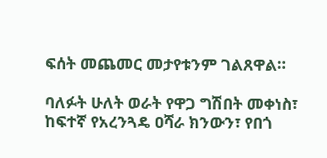ፍሰት መጨመር መታየቱንም ገልጸዋል።

ባለፉት ሁለት ወራት የዋጋ ግሽበት መቀነስ፣ ከፍተኛ የአረንጓዴ ዐሻራ ክንውን፣ የበጎ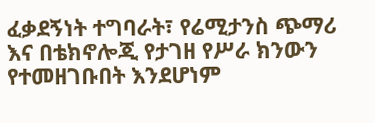ፈቃደኝነት ተግባራት፣ የሬሚታንስ ጭማሪ እና በቴክኖሎጂ የታገዘ የሥራ ክንውን የተመዘገቡበት እንደሆነም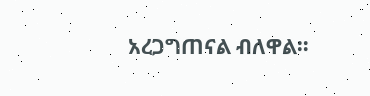አረጋግጠናል ብለዋል።